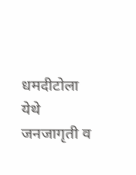धमदीटोला येथे जनजागृती व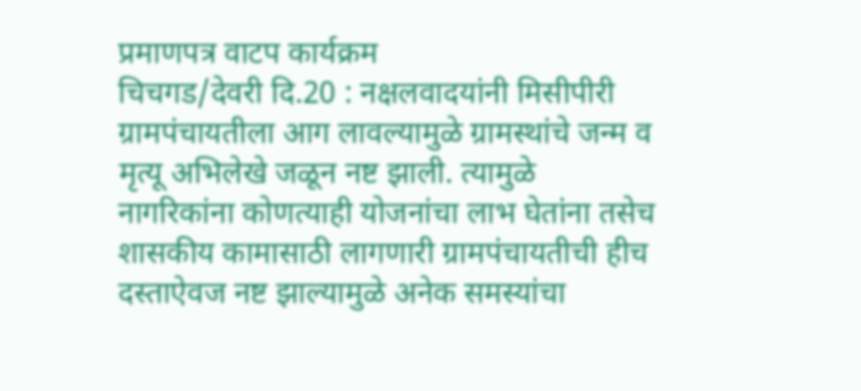प्रमाणपत्र वाटप कार्यक्रम
चिचगड/देवरी दि.20 : नक्षलवादयांनी मिसीपीरी ग्रामपंचायतीला आग लावल्यामुळे ग्रामस्थांचे जन्म व मृत्यू अभिलेखे जळून नष्ट झाली. त्यामुळे नागरिकांना कोणत्याही योजनांचा लाभ घेतांना तसेच शासकीय कामासाठी लागणारी ग्रामपंचायतीची हीच दस्ताऐवज नष्ट झाल्यामुळे अनेक समस्यांचा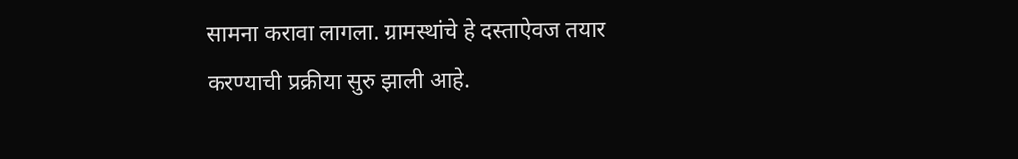सामना करावा लागला. ग्रामस्थांचे हे दस्ताऐवज तयार करण्याची प्रक्रीया सुरु झाली आहे.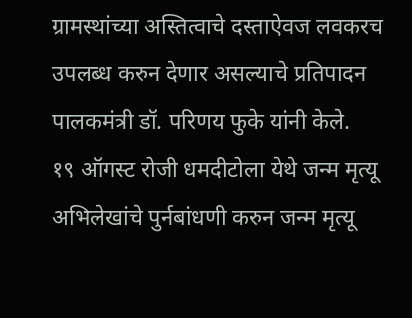ग्रामस्थांच्या अस्तित्वाचे दस्ताऐवज लवकरच उपलब्ध करुन देणार असल्याचे प्रतिपादन पालकमंत्री डॉ. परिणय फुके यांनी केले.
१९ ऑगस्ट रोजी धमदीटोला येथे जन्म मृत्यू अभिलेखांचे पुर्नबांधणी करुन जन्म मृत्यू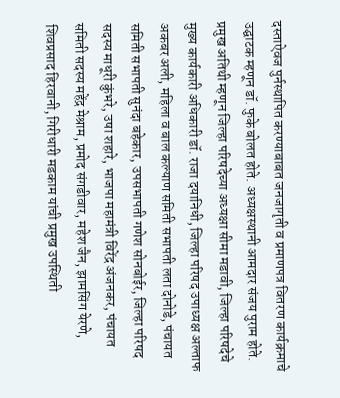दस्ताऐवज पुर्नस्थापित करण्याबाबत जनजागृती व प्रमाणपत्र वितरण कार्यक्रमाचे उद्घाटक म्हणून डॉ. फुके बोलत होते. अध्यक्षस्थानी आमदार संजय पुराम होते. प्रमुख अतिथी म्हणून जिल्हा परिषदेच्या अध्यक्षा सीमा मडावी, जिल्हा परिषदेचे मुख्य कार्यकारी अधिकारी डॉ. राजा दयानिधी, जिल्हा परिषद उपाध्यक्ष अल्ताफ अकबर अली, महिला व बाल कल्याण समिती सभापती लता दोनोडे, पंचायत समिती सभापती सुनंदा बहेकार, उपसभापती गणेश सोनबोईर, जिल्हा परिषद सदस्य माधूरी कुंभरे, उषा शहारे, भाजपा महामंत्री विरेंद्र अंजनकर, पंचायत समिती सदस्य महेंद्र मेश्राम, प्रमोद संगडीवार, महेश जैन, झामसिंग येरणे, शिवप्रसाद हिरवानी, गिरीधारी मडकाम यांची प्रमुख उपस्थिती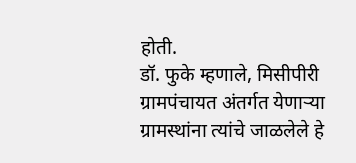होती.
डॉ. फुके म्हणाले, मिसीपीरी ग्रामपंचायत अंतर्गत येणाऱ्या ग्रामस्थांना त्यांचे जाळलेले हे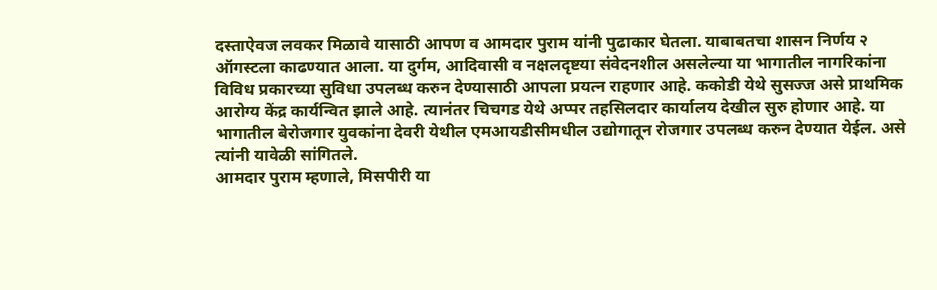दस्ताऐवज लवकर मिळावे यासाठी आपण व आमदार पुराम यांनी पुढाकार घेतला. याबाबतचा शासन निर्णय २ ऑगस्टला काढण्यात आला. या दुर्गम, आदिवासी व नक्षलदृष्टया संवेदनशील असलेल्या या भागातील नागरिकांना विविध प्रकारच्या सुविधा उपलब्ध करुन देण्यासाठी आपला प्रयत्न राहणार आहे. ककोडी येथे सुसज्ज असे प्राथमिक आरोग्य केंद्र कार्यन्वित झाले आहे. त्यानंतर चिचगड येथे अप्पर तहसिलदार कार्यालय देखील सुरु होणार आहे. या भागातील बेरोजगार युवकांना देवरी येथील एमआयडीसीमधील उद्योगातून रोजगार उपलब्ध करुन देण्यात येईल. असे त्यांनी यावेळी सांगितले.
आमदार पुराम म्हणाले, मिसपीरी या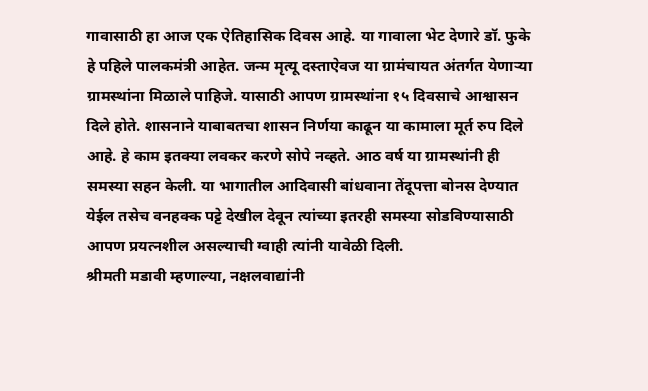गावासाठी हा आज एक ऐतिहासिक दिवस आहे. या गावाला भेट देणारे डॉ. फुके हे पहिले पालकमंत्री आहेत. जन्म मृत्यू दस्ताऐवज या ग्रामंचायत अंतर्गत येणाऱ्या ग्रामस्थांना मिळाले पाहिजे. यासाठी आपण ग्रामस्थांना १५ दिवसाचे आश्वासन दिले होते. शासनाने याबाबतचा शासन निर्णया काढून या कामाला मूर्त रुप दिले आहे. हे काम इतक्या लवकर करणे सोपे नव्हते. आठ वर्ष या ग्रामस्थांनी ही समस्या सहन केली. या भागातील आदिवासी बांधवाना तेंदूपत्ता बोनस देण्यात येईल तसेच वनहक्क पट्टे देखील देवून त्यांच्या इतरही समस्या सोडविण्यासाठी आपण प्रयत्नशील असल्याची ग्वाही त्यांनी यावेळी दिली.
श्रीमती मडावी म्हणाल्या, नक्षलवाद्यांनी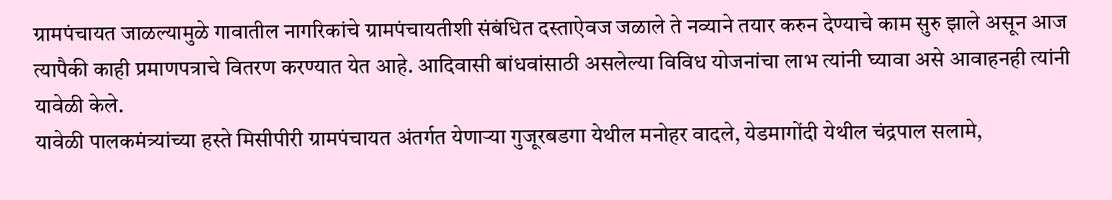ग्रामपंचायत जाळल्यामुळे गावातील नागरिकांचे ग्रामपंचायतीशी संबंधित दस्ताऐवज जळाले ते नव्याने तयार करुन देण्याचे काम सुरु झाले असून आज त्यापैकी काही प्रमाणपत्राचे वितरण करण्यात येत आहे. आदिवासी बांधवांसाठी असलेल्या विविध योजनांचा लाभ त्यांनी घ्यावा असे आवाहनही त्यांनी यावेळी केले.
यावेळी पालकमंत्र्यांच्या हस्ते मिसीपीरी ग्रामपंचायत अंतर्गत येणाऱ्या गुजूरबडगा येथील मनोहर वादले, येडमागोंदी येथील चंद्रपाल सलामे,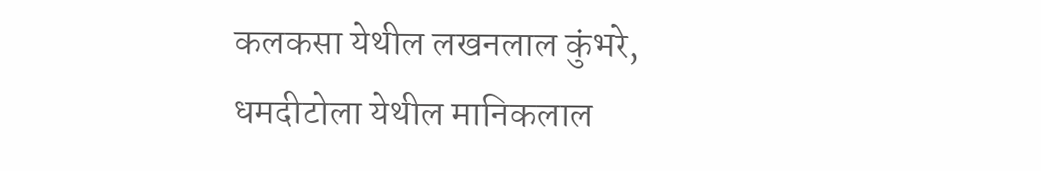कलकसा येथील लखनलाल कुंभरे, धमदीटोला येथील मानिकलाल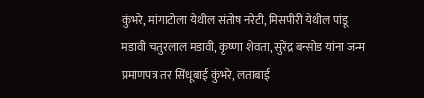कुंभरे, मांगाटोला येथील संतोष नरेटी, मिसपीरी येथील पांडू मडावी चतुरलाल मडावी, कृष्णा शेवता, सुरेंद्र बन्सोड यांना जन्म प्रमाणपत्र तर सिंधूबाई कुंभरे, लताबाई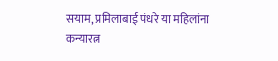सयाम, प्रमिलाबाई पंधरे या महिलांना कन्यारत्न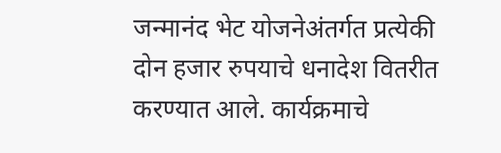जन्मानंद भेट योजनेअंतर्गत प्रत्येकी दोन हजार रुपयाचे धनादेश वितरीत करण्यात आले. कार्यक्रमाचे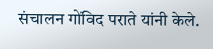संचालन गोंविद पराते यांनी केले.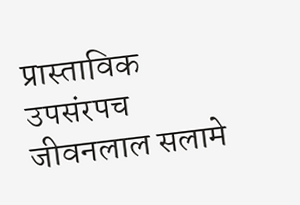प्रास्ताविक उपसंरपच जीवनलाल सलामे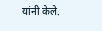यांनी केले.